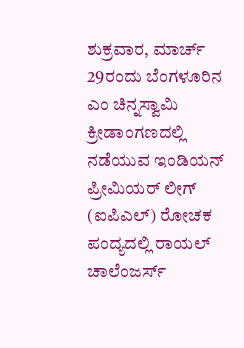ಶುಕ್ರವಾರ, ಮಾರ್ಚ್ 29ರಂದು ಬೆಂಗಳೂರಿನ ಎಂ ಚಿನ್ನಸ್ವಾಮಿ ಕ್ರೀಡಾಂಗಣದಲ್ಲಿ ನಡೆಯುವ ಇಂಡಿಯನ್ ಪ್ರೀಮಿಯರ್ ಲೀಗ್ (ಐಪಿಎಲ್) ರೋಚಕ ಪಂದ್ಯದಲ್ಲಿ ರಾಯಲ್ ಚಾಲೆಂಜರ್ಸ್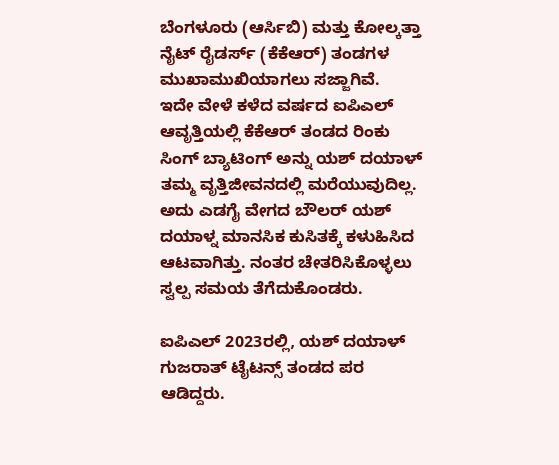ಬೆಂಗಳೂರು (ಆರ್ಸಿಬಿ) ಮತ್ತು ಕೋಲ್ಕತ್ತಾ ನೈಟ್ ರೈಡರ್ಸ್ (ಕೆಕೆಆರ್) ತಂಡಗಳ ಮುಖಾಮುಖಿಯಾಗಲು ಸಜ್ಜಾಗಿವೆ.
ಇದೇ ವೇಳೆ ಕಳೆದ ವರ್ಷದ ಐಪಿಎಲ್ ಆವೃತ್ತಿಯಲ್ಲಿ ಕೆಕೆಆರ್ ತಂಡದ ರಿಂಕು ಸಿಂಗ್ ಬ್ಯಾಟಿಂಗ್ ಅನ್ನು ಯಶ್ ದಯಾಳ್ ತಮ್ಮ ವೃತ್ತಿಜೀವನದಲ್ಲಿ ಮರೆಯುವುದಿಲ್ಲ. ಅದು ಎಡಗೈ ವೇಗದ ಬೌಲರ್ ಯಶ್ ದಯಾಳ್ನ ಮಾನಸಿಕ ಕುಸಿತಕ್ಕೆ ಕಳುಹಿಸಿದ ಆಟವಾಗಿತ್ತು. ನಂತರ ಚೇತರಿಸಿಕೊಳ್ಳಲು ಸ್ವಲ್ಪ ಸಮಯ ತೆಗೆದುಕೊಂಡರು.

ಐಪಿಎಲ್ 2023ರಲ್ಲಿ, ಯಶ್ ದಯಾಳ್ ಗುಜರಾತ್ ಟೈಟನ್ಸ್ ತಂಡದ ಪರ ಆಡಿದ್ದರು.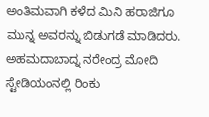ಅಂತಿಮವಾಗಿ ಕಳೆದ ಮಿನಿ ಹರಾಜಿಗೂ ಮುನ್ನ ಅವರನ್ನು ಬಿಡುಗಡೆ ಮಾಡಿದರು.
ಅಹಮದಾಬಾದ್ನ ನರೇಂದ್ರ ಮೋದಿ ಸ್ಟೇಡಿಯಂನಲ್ಲಿ ರಿಂಕು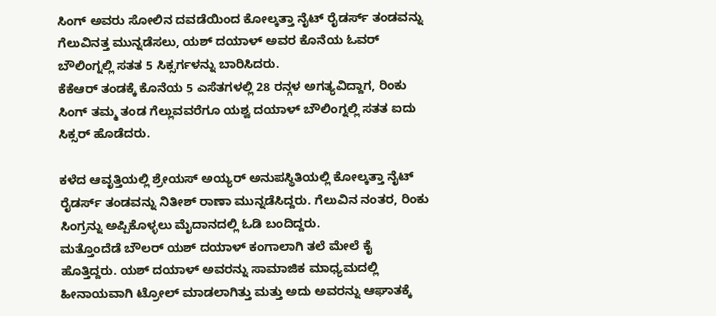ಸಿಂಗ್ ಅವರು ಸೋಲಿನ ದವಡೆಯಿಂದ ಕೋಲ್ಕತ್ತಾ ನೈಟ್ ರೈಡರ್ಸ್ ತಂಡವನ್ನು ಗೆಲುವಿನತ್ತ ಮುನ್ನಡೆಸಲು, ಯಶ್ ದಯಾಳ್ ಅವರ ಕೊನೆಯ ಓವರ್ ಬೌಲಿಂಗ್ನಲ್ಲಿ ಸತತ 5 ಸಿಕ್ಸರ್ಗಳನ್ನು ಬಾರಿಸಿದರು.
ಕೆಕೆಆರ್ ತಂಡಕ್ಕೆ ಕೊನೆಯ 5 ಎಸೆತಗಳಲ್ಲಿ 28 ರನ್ಗಳ ಅಗತ್ಯವಿದ್ದಾಗ, ರಿಂಕು ಸಿಂಗ್ ತಮ್ಮ ತಂಡ ಗೆಲ್ಲುವವರೆಗೂ ಯಶ್ವ ದಯಾಳ್ ಬೌಲಿಂಗ್ನಲ್ಲಿ ಸತತ ಐದು ಸಿಕ್ಸರ್ ಹೊಡೆದರು.

ಕಳೆದ ಆವೃತ್ತಿಯಲ್ಲಿ ಶ್ರೇಯಸ್ ಅಯ್ಯರ್ ಅನುಪಸ್ಥಿತಿಯಲ್ಲಿ ಕೋಲ್ಕತ್ತಾ ನೈಟ್ ರೈಡರ್ಸ್ ತಂಡವನ್ನು ನಿತೀಶ್ ರಾಣಾ ಮುನ್ನಡೆಸಿದ್ದರು. ಗೆಲುವಿನ ನಂತರ, ರಿಂಕು ಸಿಂಗ್ರನ್ನು ಅಪ್ಪಿಕೊಳ್ಳಲು ಮೈದಾನದಲ್ಲಿ ಓಡಿ ಬಂದಿದ್ದರು.
ಮತ್ತೊಂದೆಡೆ ಬೌಲರ್ ಯಶ್ ದಯಾಳ್ ಕಂಗಾಲಾಗಿ ತಲೆ ಮೇಲೆ ಕೈ ಹೊತ್ತಿದ್ದರು. ಯಶ್ ದಯಾಳ್ ಅವರನ್ನು ಸಾಮಾಜಿಕ ಮಾಧ್ಯಮದಲ್ಲಿ ಹೀನಾಯವಾಗಿ ಟ್ರೋಲ್ ಮಾಡಲಾಗಿತ್ತು ಮತ್ತು ಅದು ಅವರನ್ನು ಆಘಾತಕ್ಕೆ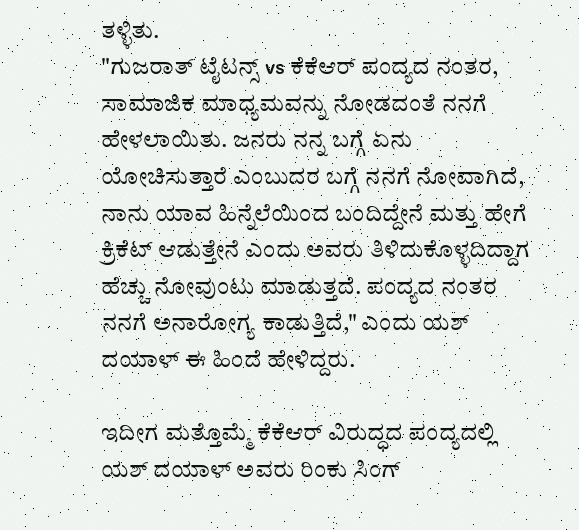ತಳ್ಳಿತು.
"ಗುಜರಾತ್ ಟೈಟನ್ಸ್ vs ಕೆಕೆಆರ್ ಪಂದ್ಯದ ನಂತರ, ಸಾಮಾಜಿಕ ಮಾಧ್ಯಮವನ್ನು ನೋಡದಂತೆ ನನಗೆ ಹೇಳಲಾಯಿತು. ಜನರು ನನ್ನ ಬಗ್ಗೆ ಏನು ಯೋಚಿಸುತ್ತಾರೆ ಎಂಬುದರ ಬಗ್ಗೆ ನನಗೆ ನೋವಾಗಿದೆ, ನಾನು ಯಾವ ಹಿನ್ನೆಲೆಯಿಂದ ಬಂದಿದ್ದೇನೆ ಮತ್ತು ಹೇಗೆ ಕ್ರಿಕೆಟ್ ಆಡುತ್ತೇನೆ ಎಂದು ಅವರು ತಿಳಿದುಕೊಳ್ಳದಿದ್ದಾಗ ಹೆಚ್ಚು ನೋವುಂಟು ಮಾಡುತ್ತದೆ. ಪಂದ್ಯದ ನಂತರ ನನಗೆ ಅನಾರೋಗ್ಯ ಕಾಡುತ್ತಿದೆ," ಎಂದು ಯಶ್ ದಯಾಳ್ ಈ ಹಿಂದೆ ಹೇಳಿದ್ದರು.

ಇದೀಗ ಮತ್ತೊಮ್ಮೆ ಕೆಕೆಆರ್ ವಿರುದ್ಧದ ಪಂದ್ಯದಲ್ಲಿ ಯಶ್ ದಯಾಳ್ ಅವರು ರಿಂಕು ಸಿಂಗ್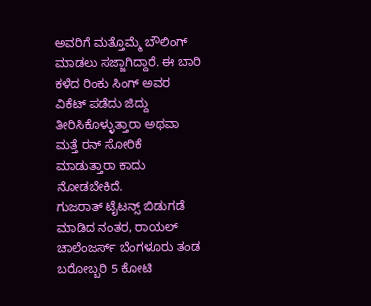ಅವರಿಗೆ ಮತ್ತೊಮ್ಮೆ ಬೌಲಿಂಗ್ ಮಾಡಲು ಸಜ್ಜಾಗಿದ್ದಾರೆ. ಈ ಬಾರಿ ಕಳೆದ ರಿಂಕು ಸಿಂಗ್ ಅವರ ವಿಕೆಟ್ ಪಡೆದು ಜಿದ್ದು ತೀರಿಸಿಕೊಳ್ಳುತ್ತಾರಾ ಅಥವಾ ಮತ್ತೆ ರನ್ ಸೋರಿಕೆ ಮಾಡುತ್ತಾರಾ ಕಾದು ನೋಡಬೇಕಿದೆ.
ಗುಜರಾತ್ ಟೈಟನ್ಸ್ ಬಿಡುಗಡೆ ಮಾಡಿದ ನಂತರ, ರಾಯಲ್ ಚಾಲೆಂಜರ್ಸ್ ಬೆಂಗಳೂರು ತಂಡ ಬರೋಬ್ಬರಿ 5 ಕೋಟಿ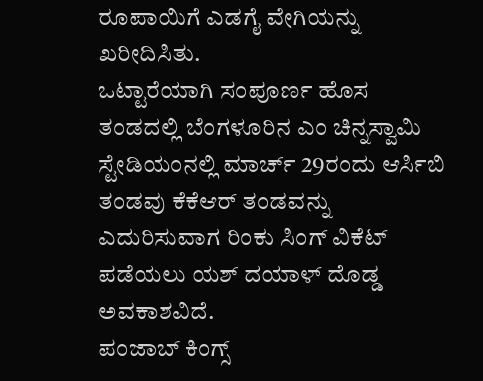ರೂಪಾಯಿಗೆ ಎಡಗೈ ವೇಗಿಯನ್ನು ಖರೀದಿಸಿತು.
ಒಟ್ಟಾರೆಯಾಗಿ ಸಂಪೂರ್ಣ ಹೊಸ ತಂಡದಲ್ಲಿ ಬೆಂಗಳೂರಿನ ಎಂ ಚಿನ್ನಸ್ವಾಮಿ ಸ್ಟೇಡಿಯಂನಲ್ಲಿ ಮಾರ್ಚ್ 29ರಂದು ಆರ್ಸಿಬಿ ತಂಡವು ಕೆಕೆಆರ್ ತಂಡವನ್ನು ಎದುರಿಸುವಾಗ ರಿಂಕು ಸಿಂಗ್ ವಿಕೆಟ್ ಪಡೆಯಲು ಯಶ್ ದಯಾಳ್ ದೊಡ್ಡ ಅವಕಾಶವಿದೆ.
ಪಂಜಾಬ್ ಕಿಂಗ್ಸ್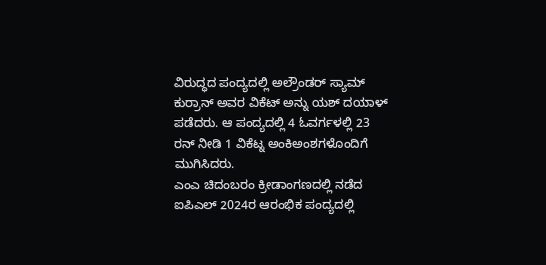ವಿರುದ್ಧದ ಪಂದ್ಯದಲ್ಲಿ ಅಲ್ರೌಂಡರ್ ಸ್ಯಾಮ್ ಕುರ್ರಾನ್ ಅವರ ವಿಕೆಟ್ ಅನ್ನು ಯಶ್ ದಯಾಳ್ ಪಡೆದರು. ಆ ಪಂದ್ಯದಲ್ಲಿ 4 ಓವರ್ಗಳಲ್ಲಿ 23 ರನ್ ನೀಡಿ 1 ವಿಕೆಟ್ನ ಅಂಕಿಅಂಶಗಳೊಂದಿಗೆ ಮುಗಿಸಿದರು.
ಎಂಎ ಚಿದಂಬರಂ ಕ್ರೀಡಾಂಗಣದಲ್ಲಿ ನಡೆದ ಐಪಿಎಲ್ 2024ರ ಆರಂಭಿಕ ಪಂದ್ಯದಲ್ಲಿ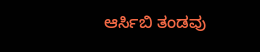ಆರ್ಸಿಬಿ ತಂಡವು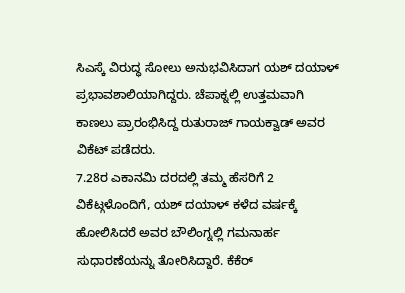ಸಿಎಸ್ಕೆ ವಿರುದ್ಧ ಸೋಲು ಅನುಭವಿಸಿದಾಗ ಯಶ್ ದಯಾಳ್ ಪ್ರಭಾವಶಾಲಿಯಾಗಿದ್ದರು. ಚೆಪಾಕ್ನಲ್ಲಿ ಉತ್ತಮವಾಗಿ ಕಾಣಲು ಪ್ರಾರಂಭಿಸಿದ್ದ ರುತುರಾಜ್ ಗಾಯಕ್ವಾಡ್ ಅವರ ವಿಕೆಟ್ ಪಡೆದರು.
7.28ರ ಎಕಾನಮಿ ದರದಲ್ಲಿ ತಮ್ಮ ಹೆಸರಿಗೆ 2 ವಿಕೆಟ್ಗಳೊಂದಿಗೆ, ಯಶ್ ದಯಾಳ್ ಕಳೆದ ವರ್ಷಕ್ಕೆ ಹೋಲಿಸಿದರೆ ಅವರ ಬೌಲಿಂಗ್ನಲ್ಲಿ ಗಮನಾರ್ಹ ಸುಧಾರಣೆಯನ್ನು ತೋರಿಸಿದ್ದಾರೆ. ಕೆಕೆರ್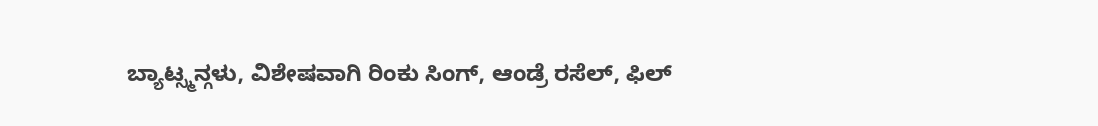ಬ್ಯಾಟ್ಸ್ಮನ್ಗಳು, ವಿಶೇಷವಾಗಿ ರಿಂಕು ಸಿಂಗ್, ಆಂಡ್ರೆ ರಸೆಲ್, ಫಿಲ್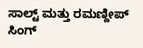ಸಾಲ್ಟ್ ಮತ್ತು ರಮಣ್ದೀಪ್ ಸಿಂಗ್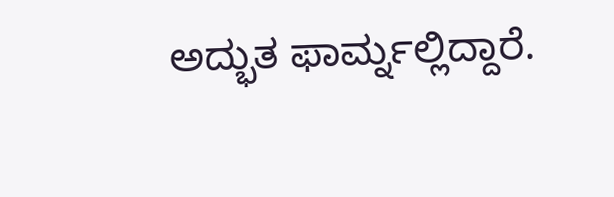ಅದ್ಭುತ ಫಾರ್ಮ್ನಲ್ಲಿದ್ದಾರೆ.